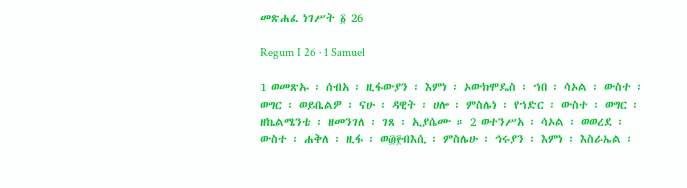መጽሐፈ ነገሥት ፩ 26

Regum I 26 · 1 Samuel

1 ወመጽኡ ፡ ሰብአ ፡ ዚፋውያን ፡ እምነ ፡ ኦውክሞዴስ ፡ ኀበ ፡ ሳኦል ፡ ውስተ ፡ ወግር ፡ ወይቤልዎ ፡ ናሁ ፡ ዳዊት ፡ ሀሎ ፡ ምስሌነ ፡ የኀድር ፡ ውስተ ፡ ወግር ፡ ዘኬልሜንቴ ፡ ዘመንገለ ፡ ገጸ ፡ ኢያሴሙ ። 2 ወተንሥአ ፡ ሳኦል ፡ ወወረደ ፡ ውስተ ፡ ሐቅለ ፡ ዚፋ ፡ ወ፴፻ብእሲ ፡ ምስሌሁ ፡ ኅሩያን ፡ እምነ ፡ እስራኤል ፡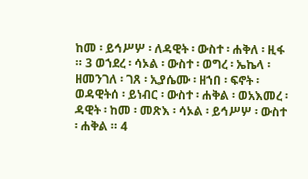ከመ ፡ ይኅሥሦ ፡ ለዳዊት ፡ ውስተ ፡ ሐቅለ ፡ ዚፋ ። 3 ወኀደረ ፡ ሳኦል ፡ ውስተ ፡ ወግረ ፡ ኤኬላ ፡ ዘመንገለ ፡ ገጸ ፡ ኢያሴሙ ፡ ዘኀበ ፡ ፍኖት ፡ ወዳዊትሰ ፡ ይነብር ፡ ውስተ ፡ ሐቅል ፡ ወአእመረ ፡ ዳዊት ፡ ከመ ፡ መጽእ ፡ ሳኦል ፡ ይኅሥሦ ፡ ውስተ ፡ ሐቅል ። 4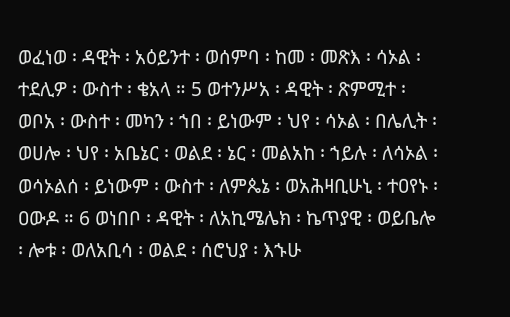ወፈነወ ፡ ዳዊት ፡ አዕይንተ ፡ ወሰምባ ፡ ከመ ፡ መጽእ ፡ ሳኦል ፡ ተደሊዎ ፡ ውስተ ፡ ቄአላ ። 5 ወተንሥአ ፡ ዳዊት ፡ ጽምሚተ ፡ ወቦአ ፡ ውስተ ፡ መካን ፡ ኀበ ፡ ይነውም ፡ ህየ ፡ ሳኦል ፡ በሌሊት ፡ ወሀሎ ፡ ህየ ፡ አቤኔር ፡ ወልደ ፡ ኔር ፡ መልአከ ፡ ኀይሉ ፡ ለሳኦል ፡ ወሳኦልሰ ፡ ይነውም ፡ ውስተ ፡ ለምጴኔ ፡ ወአሕዛቢሁኒ ፡ ተዐየኑ ፡ ዐውዶ ። 6 ወነበቦ ፡ ዳዊት ፡ ለአኪሜሌክ ፡ ኬጥያዊ ፡ ወይቤሎ ፡ ሎቱ ፡ ወለአቢሳ ፡ ወልደ ፡ ሰሮህያ ፡ እኁሁ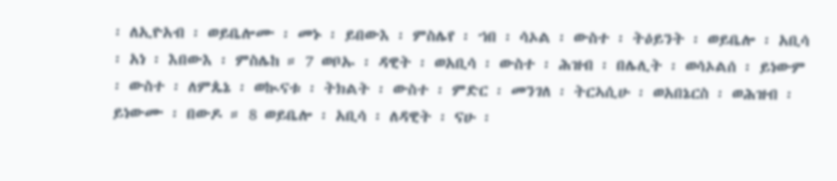፡ ለኢዮአብ ፡ ወይቤሎሙ ፡ መኑ ፡ ይበውእ ፡ ምስሌየ ፡ ኀበ ፡ ሳኦል ፡ ውስተ ፡ ትዕይንት ፡ ወይቤሎ ፡ አቢሳ ፡ አነ ፡ እበውእ ፡ ምስሌከ ። 7 ወቦኡ ፡ ዳዊት ፡ ወአቢሳ ፡ ውስተ ፡ ሕዝብ ፡ በሌሊት ፡ ወሳኦልሰ ፡ ይነውም ፡ ውስተ ፡ ለምጴኔ ፡ ወኲናቱ ፡ ትክልት ፡ ውስተ ፡ ምድር ፡ መንገለ ፡ ትርኣሲሁ ፡ ወአበኔርስ ፡ ወሕዝብ ፡ ይነውሙ ፡ በውዶ ። 8 ወይቤሎ ፡ አቢሳ ፡ ለዳዊት ፡ ናሁ ፡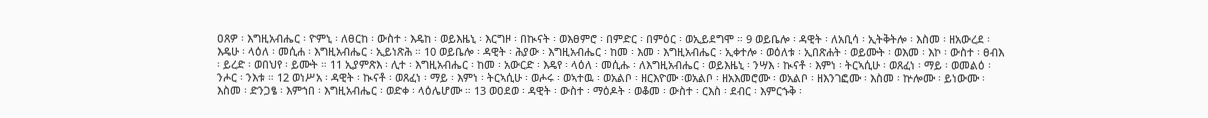ዐጸዎ ፡ እግዚአብሔር ፡ ዮምኒ ፡ ለፀርከ ፡ ውስተ ፡ እዴከ ፡ ወይእዜኒ ፡ እርግዞ ፡ በኲናት ፡ ወእፀምሮ ፡ በምድር ፡ በምዕር ፡ ወኢይደግሞ ። 9 ወይቤሎ ፡ ዳዊት ፡ ለአቢሳ ፡ ኢትቅትሎ ፡ እስመ ፡ ዘአውረደ ፡ እዴሁ ፡ ላዕለ ፡ መሲሐ ፡ እግዚአብሔር ፡ ኢይነጽሕ ። 10 ወይቤሎ ፡ ዳዊት ፡ ሕያው ፡ እግዚአብሔር ፡ ከመ ፡ እመ ፡ እግዚአብሔር ፡ ኢቀተሎ ፡ ወዕለቱ ፡ ኢበጽሐት ፡ ወይሙት ፡ ወእመ ፡ እኮ ፡ ውስተ ፡ ፀብእ ፡ ይረድ ፡ ወበህየ ፡ ይሙት ። 11 ኢያምጽእ ፡ ሊተ ፡ እግዚአብሔር ፡ ከመ ፡ አውርድ ፡ እዴየ ፡ ላዕለ ፡ መሲሑ ፡ ለእግዚአብሔር ፡ ወይእዜኒ ፡ ንሣእ ፡ ኲናቶ ፡ እምነ ፡ ትርኣሲሁ ፡ ወጸፈነ ፡ ማይ ፡ ወመልዕ ፡ ንሖር ፡ ንእቱ ። 12 ወነሥአ ፡ ዳዊት ፡ ኲናቶ ፡ ወጸፈነ ፡ ማይ ፡ እምነ ፡ ትርኣሲሁ ፡ ወሖሩ ፡ ወኣተዉ ፡ ወአልቦ ፡ ዘርእዮሙ ፡ወአልቦ ፡ ዘአእመሮሙ ፡ ወአልቦ ፡ ዘእንገፎሙ ፡ እስመ ፡ ኵሎሙ ፡ ይነውሙ ፡ እስመ ፡ ድንጋፄ ፡ እምኀበ ፡ እግዚአብሔር ፡ ወድቀ ፡ ላዕሌሆሙ ። 13 ወዐደወ ፡ ዳዊት ፡ ውስተ ፡ ማዕዶት ፡ ወቆመ ፡ ውስተ ፡ ርእስ ፡ ደብር ፡ እምርኁቅ ፡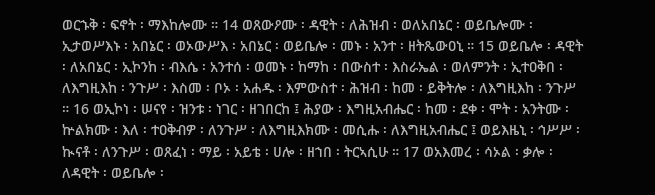ወርኁቅ ፡ ፍኖት ፡ ማእከሎሙ ። 14 ወጸውዖሙ ፡ ዳዊት ፡ ለሕዝብ ፡ ወለአበኔር ፡ ወይቤሎሙ ፡ ኢታወሥእኑ ፡ አበኔር ፡ ወኦውሥእ ፡ አበኔር ፡ ወይቤሎ ፡ መኑ ፡ አንተ ፡ ዘትጼውዐኒ ። 15 ወይቤሎ ፡ ዳዊት ፡ ለአበኔር ፡ ኢኮንከ ፡ ብእሴ ፡ አንተሰ ፡ ወመኑ ፡ ከማከ ፡ በውስተ ፡ እስራኤል ፡ ወለምንት ፡ ኢተዐቅበ ፡ ለእግዚእከ ፡ ንጉሥ ፡ እስመ ፡ ቦኦ ፡ አሐዱ ፡ እምውስተ ፡ ሕዝብ ፡ ከመ ፡ ይቅትሎ ፡ ለእግዚእከ ፡ ንጉሥ ። 16 ወኢኮነ ፡ ሠናየ ፡ ዝንቱ ፡ ነገር ፡ ዘገበርከ ፤ ሕያው ፡ እግዚአብሔር ፡ ከመ ፡ ደቀ ፡ ሞት ፡ አንትሙ ፡ ኵልክሙ ፡ እለ ፡ ተዐቅብዎ ፡ ለንጉሥ ፡ ለእግዚእክሙ ፡ መሲሑ ፡ ለእግዚአብሔር ፤ ወይእዜኒ ፡ ኅሥሥ ፡ ኲናቶ ፡ ለንጉሥ ፡ ወጸፈነ ፡ ማይ ፡ አይቴ ፡ ሀሎ ፡ ዘኀበ ፡ ትርኣሲሁ ። 17 ወአእመረ ፡ ሳኦል ፡ ቃሎ ፡ ለዳዊት ፡ ወይቤሎ ፡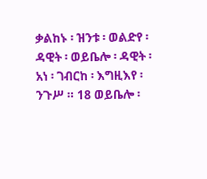ቃልከኑ ፡ ዝንቱ ፡ ወልድየ ፡ ዳዊት ፡ ወይቤሎ ፡ ዳዊት ፡ አነ ፡ ገብርከ ፡ እግዚእየ ፡ ንጉሥ ። 18 ወይቤሎ ፡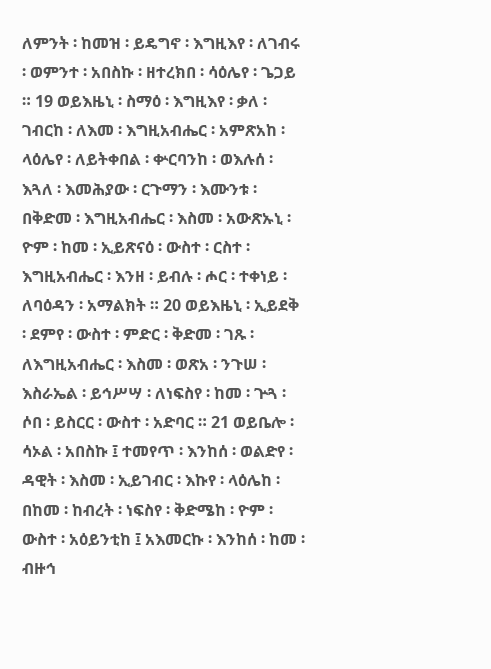ለምንት ፡ ከመዝ ፡ ይዴግኖ ፡ እግዚእየ ፡ ለገብሩ ፡ ወምንተ ፡ አበስኩ ፡ ዘተረክበ ፡ ሳዕሌየ ፡ ጌጋይ ። 19 ወይእዜኒ ፡ ስማዕ ፡ እግዚእየ ፡ ቃለ ፡ ገብርከ ፡ ለእመ ፡ እግዚአብሔር ፡ አምጽአከ ፡ ላዕሌየ ፡ ለይትቀበል ፡ ቍርባንከ ፡ ወእሉሰ ፡ እጓለ ፡ እመሕያው ፡ ርጉማን ፡ እሙንቱ ፡ በቅድመ ፡ እግዚአብሔር ፡ እስመ ፡ አውጽኡኒ ፡ ዮም ፡ ከመ ፡ ኢይጽናዕ ፡ ውስተ ፡ ርስተ ፡ እግዚአብሔር ፡ እንዘ ፡ ይብሉ ፡ ሖር ፡ ተቀነይ ፡ ለባዕዳን ፡ አማልክት ። 20 ወይእዜኒ ፡ ኢይደቅ ፡ ደምየ ፡ ውስተ ፡ ምድር ፡ ቅድመ ፡ ገጹ ፡ ለእግዚአብሔር ፡ እስመ ፡ ወጽአ ፡ ንጉሠ ፡ እስራኤል ፡ ይኅሥሣ ፡ ለነፍስየ ፡ ከመ ፡ ጕጓ ፡ ሶበ ፡ ይስርር ፡ ውስተ ፡ አድባር ። 21 ወይቤሎ ፡ ሳኦል ፡ አበስኩ ፤ ተመየጥ ፡ እንከሰ ፡ ወልድየ ፡ ዳዊት ፡ እስመ ፡ ኢይገብር ፡ እኩየ ፡ ላዕሌከ ፡ በከመ ፡ ከብረት ፡ ነፍስየ ፡ ቅድሜከ ፡ ዮም ፡ ውስተ ፡ አዕይንቲከ ፤ አእመርኩ ፡ እንከሰ ፡ ከመ ፡ ብዙኅ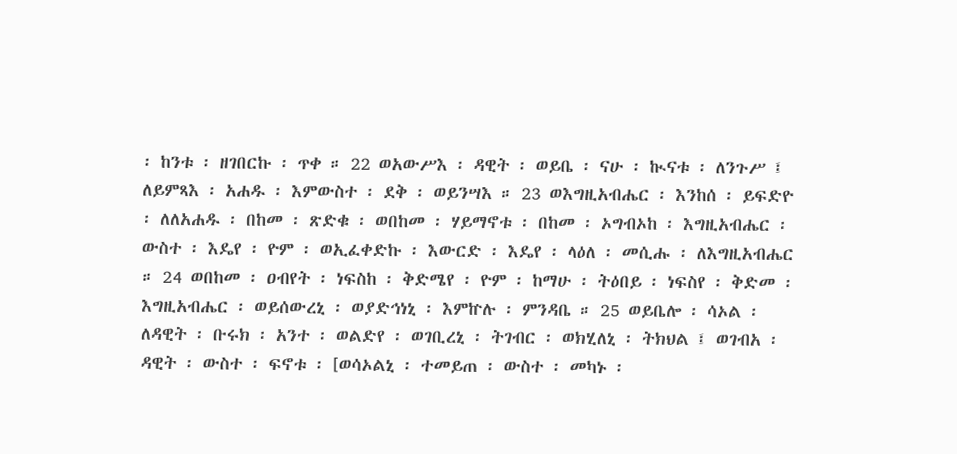፡ ከንቱ ፡ ዘገበርኩ ፡ ጥቀ ። 22 ወአውሥእ ፡ ዳዊት ፡ ወይቤ ፡ ናሁ ፡ ኲናቱ ፡ ለንጉሥ ፤ ለይምጻእ ፡ አሐዱ ፡ እምውስተ ፡ ደቅ ፡ ወይንሣእ ። 23 ወእግዚአብሔር ፡ እንከሰ ፡ ይፍድዮ ፡ ለለአሐዱ ፡ በከመ ፡ ጽድቁ ፡ ወበከመ ፡ ሃይማኖቱ ፡ በከመ ፡ ኦግብኦከ ፡ እግዚአብሔር ፡ ውስተ ፡ እዴየ ፡ ዮም ፡ ወኢፈቀድኩ ፡ እውርድ ፡ እዴየ ፡ ላዕለ ፡ መሲሑ ፡ ለእግዚአብሔር ። 24 ወበከመ ፡ ዐብየት ፡ ነፍስከ ፡ ቅድሜየ ፡ ዮም ፡ ከማሁ ፡ ትዕበይ ፡ ነፍስየ ፡ ቅድመ ፡ እግዚአብሔር ፡ ወይሰውረኒ ፡ ወያድኅነኒ ፡ እምኵሉ ፡ ምንዳቤ ። 25 ወይቤሎ ፡ ሳኦል ፡ ለዳዊት ፡ ቡሩክ ፡ አንተ ፡ ወልድየ ፡ ወገቢረኒ ፡ ትገብር ፡ ወክሂለኒ ፡ ትክህል ፤ ወገብአ ፡ ዳዊት ፡ ውስተ ፡ ፍኖቱ ፡ [ወሳኦልኒ ፡ ተመይጠ ፡ ውስተ ፡ መካኑ ፡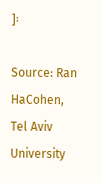]፡

Source: Ran HaCohen, Tel Aviv University